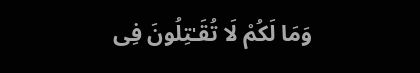وَمَا لَكُمْ لَا تُقَـٰتِلُونَ فِى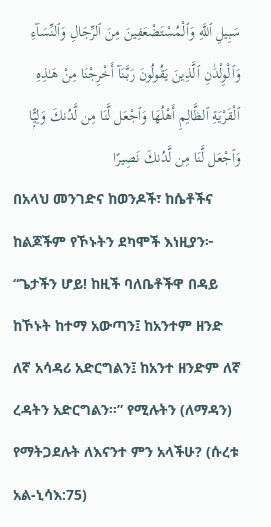سَبِيلِ ٱللَّهِ وَٱلْمُسْتَضْعَفِينَ مِنَ ٱلرِّجَالِ وَٱلنِّسَآءِ وَٱلْوِلْدَٰنِ ٱلَّذِينَ يَقُولُونَ رَبَّنَآ أَخْرِجْنَا مِنْ هَـٰذِهِ ٱلْقَرْيَةِ ٱلظَّالِمِ أَهْلُهَا وَٱجْعَل لَّنَا مِن لَّدُنكَ وَلِيًّۭا وَٱجْعَل لَّنَا مِن لَّدُنكَ نَصِيرًا
በአላህ መንገድና ከወንዶች፣ ከሴቶችና ከልጆችም የኾኑትን ደካሞች እነዚያን፦ “ጌታችን ሆይ! ከዚች ባለቤቶችዋ በዳይ ከኾኑት ከተማ አውጣን፤ ከአንተም ዘንድ ለኛ አሳዳሪ አድርግልን፤ ከአንተ ዘንድም ለኛ ረዳትን አድርግልን።” የሚሉትን (ለማዳን) የማትጋደሉት ለእናንተ ምን አላችሁ? (ሱረቱ አል-ኒሳእ:75)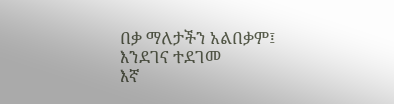በቃ ማለታችን አልበቃም፤ እንደገና ተደገመ
እኛ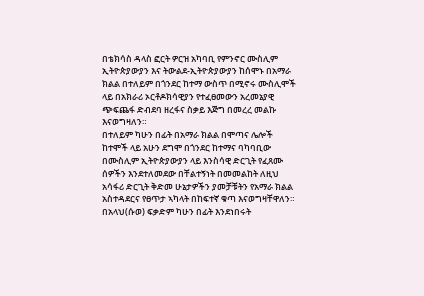በቴክሳስ ዳላስ ፎርት ዎርዝ አካባቢ የምንኖር ሙስሊም ኢትዮጵያውያን እና ትውልደ-ኢትዮጵያውያን ከሰሞኑ በአማራ ክልል በተለይም በጎንደር ከተማ ውስጥ በሚኖሩ ሙስሊሞች ላይ በአክራሪ ኦርቶዶክሳዊያን የተፈፀመውን አረመኔያዊ ጭፍጨፋ ድብደባ ዘረፋና ስቃይ እጅግ በመረረ መልኩ እናወግዛለን።
በተለይም ካሁን በፊት በአማራ ክልል በሞጣና ሌሎች ከተሞች ላይ አሁን ደግሞ በጎንደር ከተማና ባካባቢው በሙስሊም ኢትዮጵያውያን ላይ እንስሳዊ ድርጊት የፈጸሙ ሰዎችን እንደተለመደው በቸልተኝነት በመመልከት ለዚህ አሳፋሪ ድርጊት ቅድመ ሁኔታዎችን ያመቻቹትን የአማራ ክልል አስተዳደርና የፀጥታ ኣካላት በከፍተኛ ቁጣ እናወግዛቸዋለን። በአላህ(ሱወ) ፍቃድም ካሁን በፊት እንደነበሩት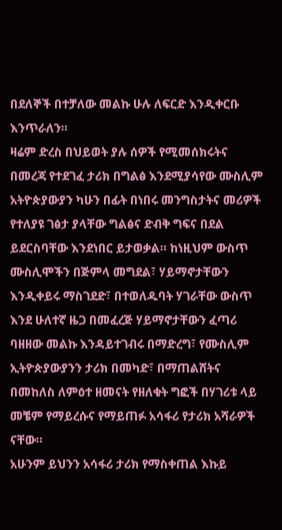በደለኞች በተቻለው መልኩ ሁሉ ለፍርድ እንዲቀርቡ እንጥራለን።
ዛሬም ድረስ በህይወት ያሉ ሰዎች የሚመሰክሩትና በመረጃ የተደገፈ ታሪክ በግልፅ እንደሚያሳየው ሙስሊም አትዮጵያውያን ካሁን በፊት በነበሩ መንግስታትና መሪዎች የተለያዩ ገፅታ ያላቸው ግልፅና ድብቅ ግፍና በደል ይደርስባቸው እንደነበር ይታወቃል። ከነዚህም ውስጥ ሙስሊሞችን በጅምላ መግደል፣ ሃይማኖታቸውን እንዲቀይሩ ማስገደድ፣ በተወለዱባት ሃገራቸው ውስጥ እንደ ሁለተኛ ዜጋ በመፈረጅ ሃይማኖታቸውን ፈጣሪ ባዘዘው መልኩ እንዳይተገብሩ በማድረግ፣ የሙስሊም ኢትዮጵያውያንን ታሪክ በመካድ፣ በማጠልሸትና በመከለስ ለምዕተ ዘመናት የዘለቁት ግፎች በሃገሪቱ ላይ መቼም የማይረሱና የማይጠፉ አሳፋሪ የታሪክ አሻራዎች ናቸው።
አሁንም ይህንን አሳፋሪ ታሪክ የማስቀጠል እኩይ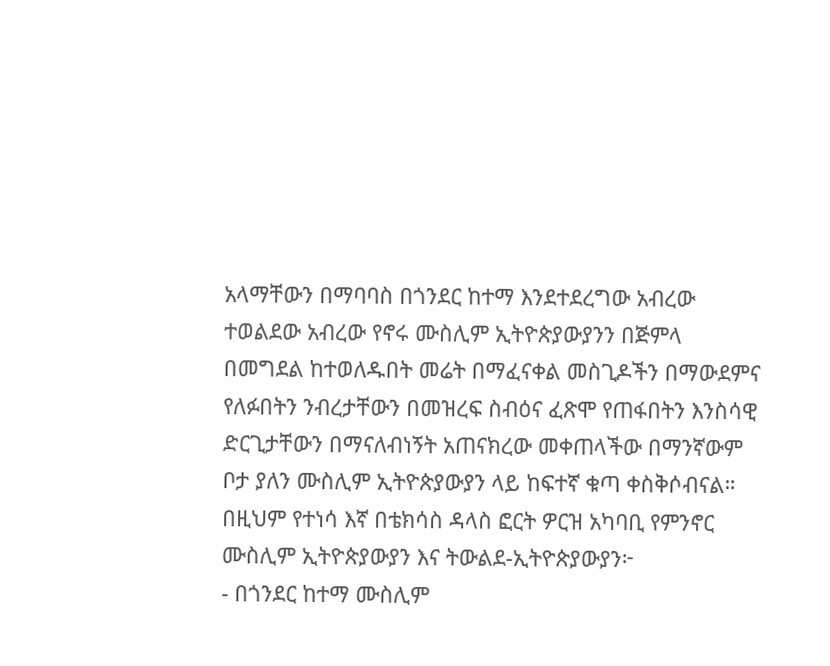አላማቸውን በማባባስ በጎንደር ከተማ እንደተደረግው አብረው ተወልደው አብረው የኖሩ ሙስሊም ኢትዮጵያውያንን በጅምላ በመግደል ከተወለዱበት መሬት በማፈናቀል መስጊዶችን በማውደምና የለፉበትን ንብረታቸውን በመዝረፍ ስብዕና ፈጽሞ የጠፋበትን እንስሳዊ ድርጊታቸውን በማናለብነኝት አጠናክረው መቀጠላችው በማንኛውም ቦታ ያለን ሙስሊም ኢትዮጵያውያን ላይ ከፍተኛ ቁጣ ቀስቅሶብናል።
በዚህም የተነሳ እኛ በቴክሳስ ዳላስ ፎርት ዎርዝ አካባቢ የምንኖር ሙስሊም ኢትዮጵያውያን እና ትውልደ-ኢትዮጵያውያን፦
- በጎንደር ከተማ ሙስሊም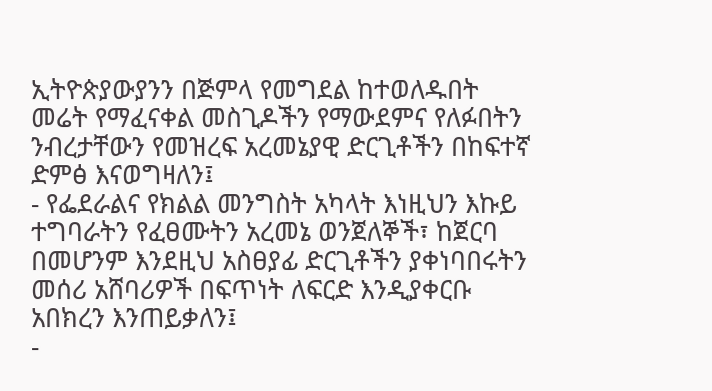ኢትዮጵያውያንን በጅምላ የመግደል ከተወለዱበት መሬት የማፈናቀል መስጊዶችን የማውደምና የለፉበትን ንብረታቸውን የመዝረፍ አረመኔያዊ ድርጊቶችን በከፍተኛ ድምፅ እናወግዛለን፤
- የፌደራልና የክልል መንግስት አካላት እነዚህን እኩይ ተግባራትን የፈፀሙትን አረመኔ ወንጀለኞች፣ ከጀርባ በመሆንም እንደዚህ አስፀያፊ ድርጊቶችን ያቀነባበሩትን መሰሪ አሸባሪዎች በፍጥነት ለፍርድ እንዲያቀርቡ አበክረን እንጠይቃለን፤
-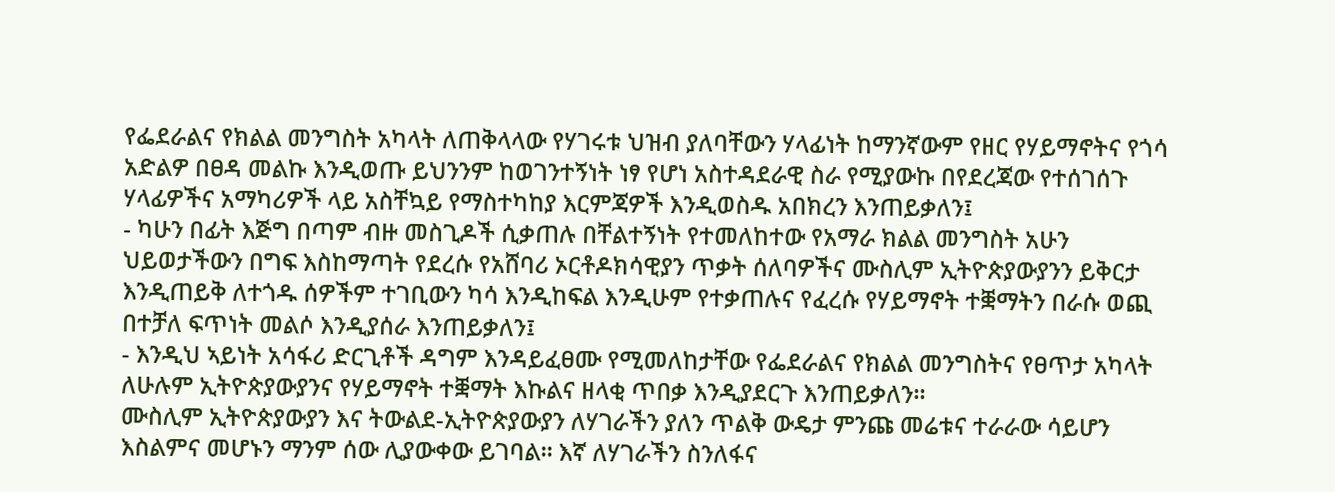የፌደራልና የክልል መንግስት አካላት ለጠቅላላው የሃገሩቱ ህዝብ ያለባቸውን ሃላፊነት ከማንኛውም የዘር የሃይማኖትና የጎሳ አድልዎ በፀዳ መልኩ እንዲወጡ ይህንንም ከወገንተኝነት ነፃ የሆነ አስተዳደራዊ ስራ የሚያውኩ በየደረጃው የተሰገሰጉ ሃላፊዎችና አማካሪዎች ላይ አስቸኳይ የማስተካከያ እርምጃዎች እንዲወስዱ አበክረን እንጠይቃለን፤
- ካሁን በፊት እጅግ በጣም ብዙ መስጊዶች ሲቃጠሉ በቸልተኝነት የተመለከተው የአማራ ክልል መንግስት አሁን ህይወታችውን በግፍ እስከማጣት የደረሱ የአሸባሪ ኦርቶዶክሳዊያን ጥቃት ሰለባዎችና ሙስሊም ኢትዮጵያውያንን ይቅርታ እንዲጠይቅ ለተጎዱ ሰዎችም ተገቢውን ካሳ እንዲከፍል እንዲሁም የተቃጠሉና የፈረሱ የሃይማኖት ተቛማትን በራሱ ወጪ በተቻለ ፍጥነት መልሶ እንዲያሰራ እንጠይቃለን፤
- እንዲህ ኣይነት አሳፋሪ ድርጊቶች ዳግም እንዳይፈፀሙ የሚመለከታቸው የፌደራልና የክልል መንግስትና የፀጥታ አካላት ለሁሉም ኢትዮጵያውያንና የሃይማኖት ተቛማት እኩልና ዘላቂ ጥበቃ እንዲያደርጉ እንጠይቃለን።
ሙስሊም ኢትዮጵያውያን እና ትውልደ-ኢትዮጵያውያን ለሃገራችን ያለን ጥልቅ ውዴታ ምንጩ መሬቱና ተራራው ሳይሆን እስልምና መሆኑን ማንም ሰው ሊያውቀው ይገባል። እኛ ለሃገራችን ስንለፋና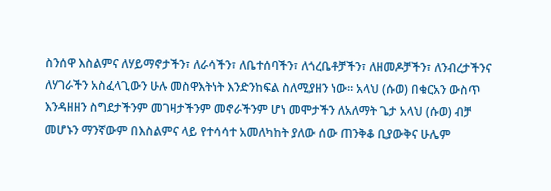ስንሰዋ እስልምና ለሃይማኖታችን፣ ለራሳችን፣ ለቤተሰባችን፣ ለጎረቤቶቻችን፣ ለዘመዶቻችን፣ ለንብረታችንና ለሃገራችን አስፈላጊውን ሁሉ መስዋእትነት እንድንከፍል ስለሚያዘን ነው። አላህ (ሱወ) በቁርአን ውስጥ እንዳዘዘን ስግደታችንም መገዛታችንም መኖራችንም ሆነ መሞታችን ለአለማት ጌታ አላህ (ሱወ) ብቻ መሆኑን ማንኛውም በእስልምና ላይ የተሳሳተ አመለካከት ያለው ሰው ጠንቅቆ ቢያውቅና ሁሌም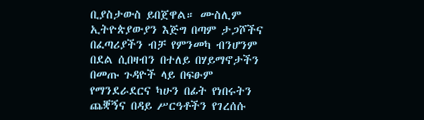ቢያስታውስ ይበጀዋል። ሙስሊም ኢትዮጵያውያን እጅግ በጣም ታጋሾችና በፈጣሪያችን ብቻ የምንመካ ብንሆንም በደል ሲበዛብን በተለይ በሃይማኖታችን በመጡ ጉዳዮች ላይ በፍፁም የማንደራደርና ካሁን በፊት የነበሩትን ጨቛኝና በዳይ ሥርዓቶችን የገረሰሱ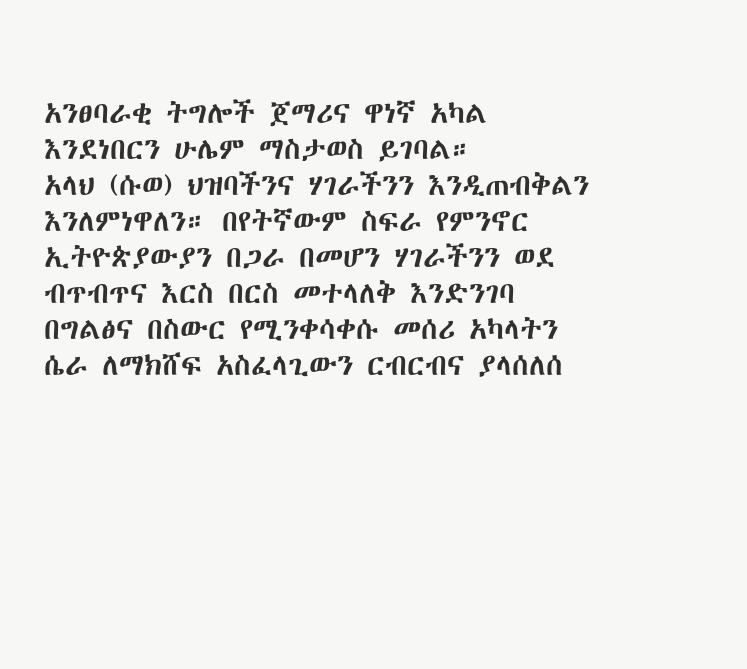አንፀባራቂ ትግሎች ጀማሪና ዋነኛ አካል እንደነበርን ሁሌም ማስታወስ ይገባል።
አላህ (ሱወ) ህዝባችንና ሃገራችንን እንዲጠብቅልን እንለምነዋለን። በየትኛውም ስፍራ የምንኖር ኢትዮጵያውያን በጋራ በመሆን ሃገራችንን ወደ ብጥብጥና እርስ በርስ መተላለቅ እንድንገባ በግልፅና በስውር የሚንቀሳቀሱ መሰሪ አካላትን ሴራ ለማክሸፍ አስፈላጊውን ርብርብና ያላሰለሰ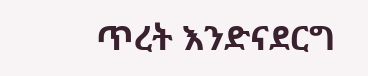ጥረት እንድናደርግ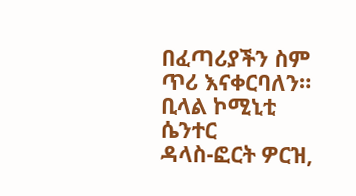በፈጣሪያችን ስም ጥሪ እናቀርባለን።
ቢላል ኮሚኒቲ ሴንተር
ዳላስ-ፎርት ዎርዝ,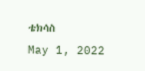ቴክሳስ
May 1, 2022